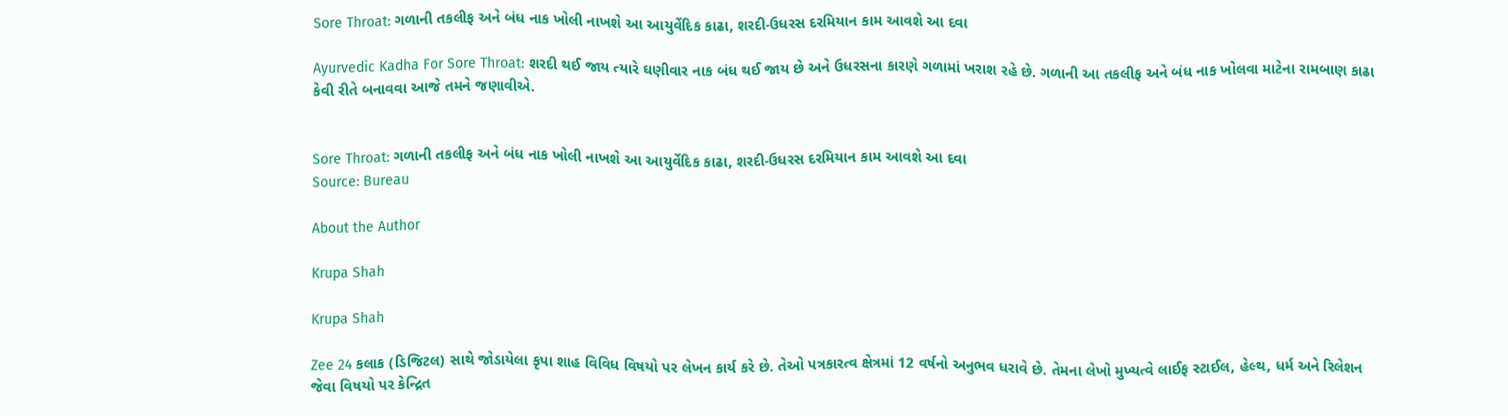Sore Throat: ગળાની તકલીફ અને બંધ નાક ખોલી નાખશે આ આયુર્વેદિક કાઢા, શરદી-ઉધરસ દરમિયાન કામ આવશે આ દવા

Ayurvedic Kadha For Sore Throat: શરદી થઈ જાય ત્યારે ઘણીવાર નાક બંધ થઈ જાય છે અને ઉધરસના કારણે ગળામાં ખરાશ રહે છે. ગળાની આ તકલીફ અને બંધ નાક ખોલવા માટેના રામબાણ કાઢા કેવી રીતે બનાવવા આજે તમને જણાવીએ.


Sore Throat: ગળાની તકલીફ અને બંધ નાક ખોલી નાખશે આ આયુર્વેદિક કાઢા, શરદી-ઉધરસ દરમિયાન કામ આવશે આ દવા
Source: Bureau

About the Author

Krupa Shah

Krupa Shah

Zee 24 કલાક (ડિજિટલ) સાથે જોડાયેલા કૃપા શાહ વિવિધ વિષયો પર લેખન કાર્ય કરે છે. તેઓ પત્રકારત્વ ક્ષેત્રમાં 12 વર્ષનો અનુભવ ધરાવે છે. તેમના લેખો મુખ્યત્વે લાઈફ સ્ટાઈલ, હેલ્થ, ધર્મ અને રિલેશન જેવા વિષયો પર કેન્દ્રિત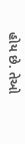હોય છે. તેઓ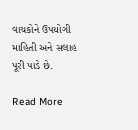વાચકોને ઉપયોગી માહિતી અને સલાહ પૂરી પાડે છે.

Read More